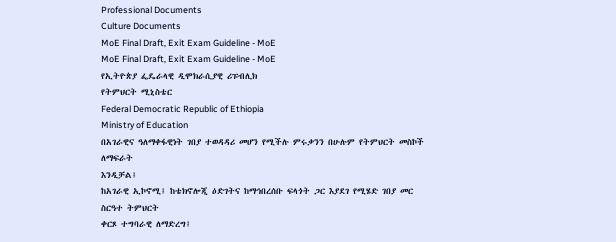Professional Documents
Culture Documents
MoE Final Draft, Exit Exam Guideline - MoE
MoE Final Draft, Exit Exam Guideline - MoE
የኢትዮጵያ ፌዴራላዊ ዲሞክራሲያዊ ሪፑብሊክ
የትምህርት ሚኒስቴር
Federal Democratic Republic of Ethiopia
Ministry of Education
በአገራዊና ዓለማቀፋዊነት ገበያ ተወዳዳሪ መሆን የሚችሉ ምሩቃንን በሁሉም የትምህርት መስኮች ለማፍራት
እንዲቻል፤
ከአገራዊ ኢኮኖሚ፤ ከቴክኖሎጂ ዕድገትና ከማኅበረሰቡ ፍላጎት ጋር እያደገ የሚሄድ ገበያ መር ስርዓተ ትምህርት
ቀርጾ ተግባራዊ ለማድረግ፤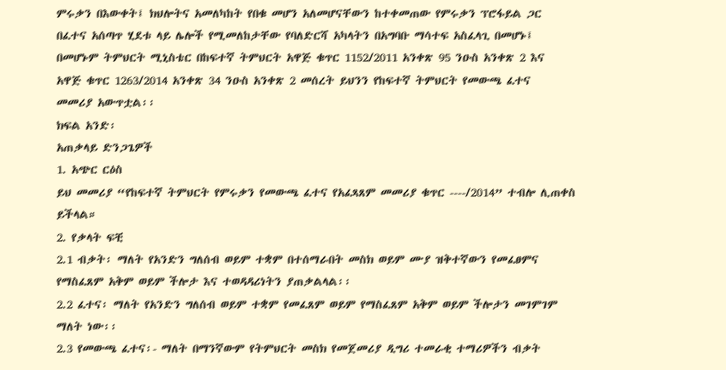ምሩቃን በእውቀት፤ ክህሎትና አመለካከት የበቁ መሆን አለመሆናቸውን ከተቀመጠው የምሩቃን ፕሮፋይል ጋር
በፈተና አሰጣጥ ሂደቱ ላይ ሌሎች የሚመለከታቸው የባለድርሻ አካላትን በአግባቡ ማሳተፍ አስፈላጊ በመሆኑ፤
በመሆኑም ትምህርት ሚኒስቴር በከፍተኛ ትምህርት አዋጅ ቁጥር 1152/2011 አንቀጽ 95 ንዑስ አንቀጽ 2 እና
አዋጅ ቁጥር 1263/2014 አንቀጽ 34 ንዑስ አንቀጽ 2 መሰረት ይህንን የከፍተኛ ትምህርት የመውጫ ፈተና
መመሪያ አውጥቷል፡፡
ክፍል አንድ፡
አጠቃላይ ድንጋጌዎች
1. አጭር ርዕስ
ይህ መመሪያ “የከፍተኛ ትምህርት የምሩቃን የመውጫ ፈተና የአፈጻጸም መመሪያ ቁጥር ----/2014” ተብሎ ሊጠቀስ
ይችላል።
2. የቃላት ፍቺ
2.1 ብቃት፡ ማለት የአንድን ግለሰብ ወይም ተቋም በተሰማራበት መስክ ወይም ሙያ ዝቅተኛውን የመፈፀምና
የማስፈጸም አቅም ወይም ችሎታ እና ተወዳዳሪነትን ያጠቃልላል፡፡
2.2 ፈተና፡ ማለት የአንድን ግለሰብ ወይም ተቋም የመፈጸም ወይም የማስፈጸም አቅም ወይም ችሎታን መገምገም
ማለት ነው፡፡
2.3 የመውጫ ፈተና፡- ማለት በማንኛውም የትምህርት መስክ የመጀመሪያ ዲግሪ ተመራቂ ተማሪዎችን ብቃት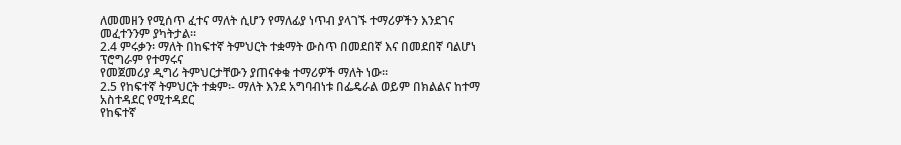ለመመዘን የሚሰጥ ፈተና ማለት ሲሆን የማለፊያ ነጥብ ያላገኙ ተማሪዎችን እንደገና መፈተንንም ያካትታል።
2.4 ምሩቃን፡ ማለት በከፍተኛ ትምህርት ተቋማት ውስጥ በመደበኛ እና በመደበኛ ባልሆነ ፕሮግራም የተማሩና
የመጀመሪያ ዲግሪ ትምህርታቸውን ያጠናቀቁ ተማሪዎች ማለት ነው፡፡
2.5 የከፍተኛ ትምህርት ተቋም፡- ማለት እንደ አግባብነቱ በፌዴራል ወይም በክልልና ከተማ አስተዳደር የሚተዳደር
የከፍተኛ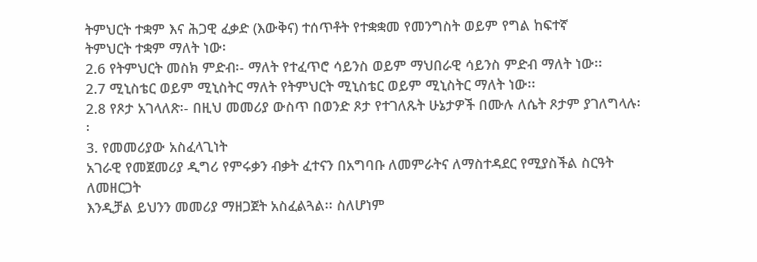ትምህርት ተቋም እና ሕጋዊ ፈቃድ (እውቅና) ተሰጥቶት የተቋቋመ የመንግስት ወይም የግል ከፍተኛ
ትምህርት ተቋም ማለት ነው፡
2.6 የትምህርት መስክ ምድብ፡- ማለት የተፈጥሮ ሳይንስ ወይም ማህበራዊ ሳይንስ ምድብ ማለት ነው፡፡
2.7 ሚኒስቴር ወይም ሚኒስትር ማለት የትምህርት ሚኒስቴር ወይም ሚኒስትር ማለት ነው፡፡
2.8 የጾታ አገላለጽ፡- በዚህ መመሪያ ውስጥ በወንድ ጾታ የተገለጹት ሁኔታዎች በሙሉ ለሴት ጾታም ያገለግላሉ፡፡
3. የመመሪያው አስፈላጊነት
አገራዊ የመጀመሪያ ዲግሪ የምሩቃን ብቃት ፈተናን በአግባቡ ለመምራትና ለማስተዳደር የሚያስችል ስርዓት ለመዘርጋት
እንዲቻል ይህንን መመሪያ ማዘጋጀት አስፈልጓል፡፡ ስለሆነም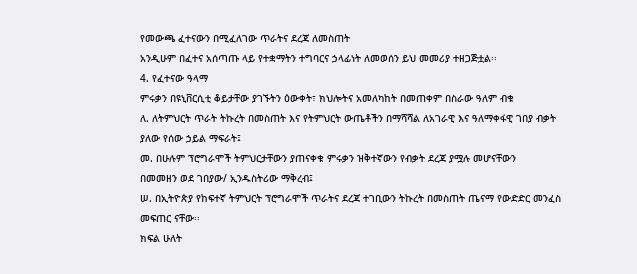የመውጫ ፈተናውን በሚፈለገው ጥራትና ደረጃ ለመስጠት
አንዲሁም በፈተና አሰጣጡ ላይ የተቋማትን ተግባርና ኃላፊነት ለመወሰን ይህ መመሪያ ተዘጋጅቷል፡፡
4. የፈተናው ዓላማ
ምሩቃን በዩኒቨርሲቲ ቆይታቸው ያገኙትን ዕውቀት፣ ክህሎትና አመለካከት በመጠቀም በስራው ዓለም ብቁ
ለ. ለትምህርት ጥራት ትኩረት በመስጠት እና የትምህርት ውጤቶችን በማሻሻል ለአገራዊ እና ዓለማቀፋዊ ገበያ ብቃት
ያለው የሰው ኃይል ማፍራት፤
መ. በሁሉም ፕሮግራሞች ትምህርታቸውን ያጠናቀቁ ምሩቃን ዝቅተኛውን የብቃት ደረጃ ያሟሉ መሆናቸውን
በመመዘን ወደ ገበያው/ ኢንዱስትሪው ማቅረብ፤
ሠ. በኢትዮጵያ የከፍተኛ ትምህርት ፕሮግራሞች ጥራትና ደረጃ ተገቢውን ትኩረት በመስጠት ጤናማ የውድድር መንፈስ
መፍጠር ናቸው፡፡
ክፍል ሁለት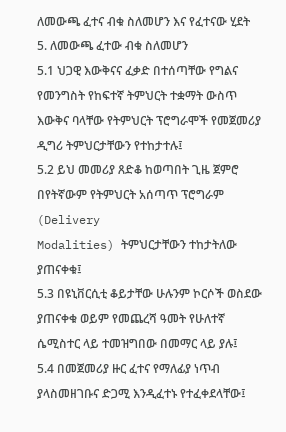ለመውጫ ፈተና ብቁ ስለመሆን እና የፈተናው ሂደት
5. ለመውጫ ፈተው ብቁ ስለመሆን
5.1 ህጋዊ እውቅናና ፈቃድ በተሰጣቸው የግልና የመንግስት የከፍተኛ ትምህርት ተቋማት ውስጥ
እውቅና ባላቸው የትምህርት ፕሮግራሞች የመጀመሪያ ዲግሪ ትምህርታቸውን የተከታተሉ፤
5.2 ይህ መመሪያ ጸድቆ ከወጣበት ጊዜ ጀምሮ በየትኛውም የትምህርት አሰጣጥ ፕሮግራም (Delivery
Modalities) ትምህርታቸውን ተከታትለው ያጠናቀቁ፤
5.3 በዩኒቨርሲቲ ቆይታቸው ሁሉንም ኮርሶች ወስደው ያጠናቀቁ ወይም የመጨረሻ ዓመት የሁለተኛ
ሴሚስተር ላይ ተመዝግበው በመማር ላይ ያሉ፤
5.4 በመጀመሪያ ዙር ፈተና የማለፊያ ነጥብ ያላስመዘገቡና ድጋሚ እንዲፈተኑ የተፈቀደላቸው፤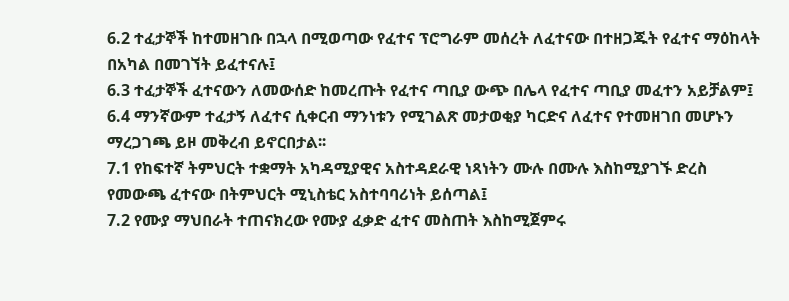6.2 ተፈታኞች ከተመዘገቡ በኋላ በሚወጣው የፈተና ፕሮግራም መሰረት ለፈተናው በተዘጋጁት የፈተና ማዕከላት
በአካል በመገኘት ይፈተናሉ፤
6.3 ተፈታኞች ፈተናውን ለመውሰድ ከመረጡት የፈተና ጣቢያ ውጭ በሌላ የፈተና ጣቢያ መፈተን አይቻልም፤
6.4 ማንኛውም ተፈታኝ ለፈተና ሲቀርብ ማንነቱን የሚገልጽ መታወቂያ ካርድና ለፈተና የተመዘገበ መሆኑን
ማረጋገጫ ይዞ መቅረብ ይኖርበታል፡፡
7.1 የከፍተኛ ትምህርት ተቋማት አካዳሚያዊና አስተዳደራዊ ነጻነትን ሙሉ በሙሉ እስከሚያገኙ ድረስ
የመውጫ ፈተናው በትምህርት ሚኒስቴር አስተባባሪነት ይሰጣል፤
7.2 የሙያ ማህበራት ተጠናክረው የሙያ ፈቃድ ፈተና መስጠት እስከሚጀምሩ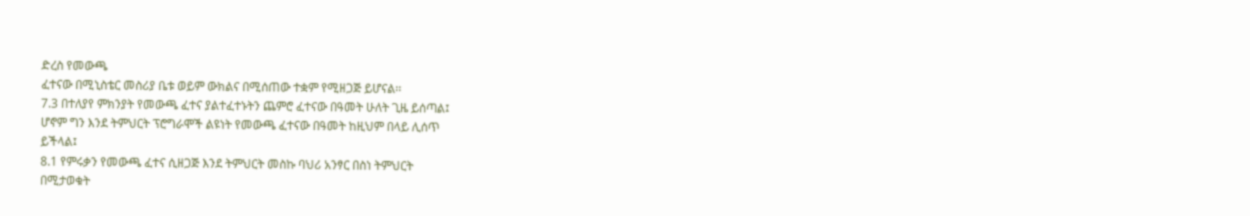ድረስ የመውጫ
ፈተናው በሚኒስቴር መስሪያ ቤቱ ወይም ውክልና በሚሰጠው ተቋም የሚዘጋጅ ይሆናል፡፡
7.3 በተለያየ ምክንያት የመውጫ ፈተና ያልተፈተኑትን ጨምሮ ፈተናው በዓመት ሁለት ጊዜ ይሰጣል፤
ሆኖም ግን እንደ ትምህርት ፕሮግራሞች ልዩነት የመውጫ ፈተናው በዓመት ከዚህም በላይ ሊሰጥ
ይችላል፤
8.1 የምሩቃን የመውጫ ፈተና ሲዘጋጅ እንደ ትምህርት መስኩ ባህሪ አንፃር በስነ ትምህርት
በሚታወቁት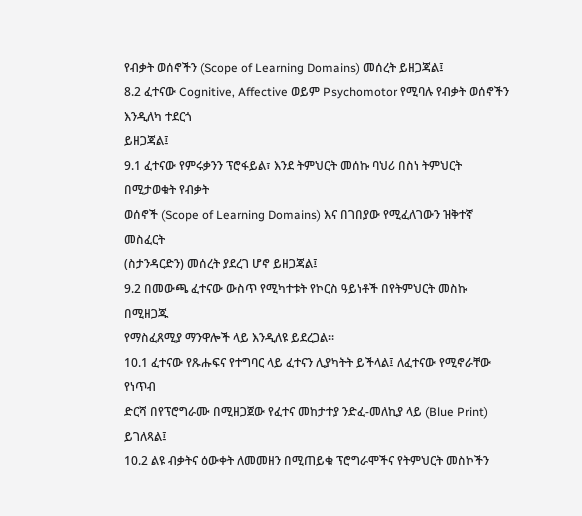የብቃት ወሰኖችን (Scope of Learning Domains) መሰረት ይዘጋጃል፤
8.2 ፈተናው Cognitive, Affective ወይም Psychomotor የሚባሉ የብቃት ወሰኖችን እንዲለካ ተደርጎ
ይዘጋጃል፤
9.1 ፈተናው የምሩቃንን ፕሮፋይል፣ እንደ ትምህርት መሰኩ ባህሪ በስነ ትምህርት በሚታወቁት የብቃት
ወሰኖች (Scope of Learning Domains) እና በገበያው የሚፈለገውን ዝቅተኛ መስፈርት
(ስታንዳርድን) መሰረት ያደረገ ሆኖ ይዘጋጃል፤
9.2 በመውጫ ፈተናው ውስጥ የሚካተቱት የኮርስ ዓይነቶች በየትምህርት መስኩ በሚዘጋጁ
የማስፈጸሚያ ማንዋሎች ላይ እንዲለዩ ይደረጋል፡፡
10.1 ፈተናው የጹሑፍና የተግባር ላይ ፈተናን ሊያካትት ይችላል፤ ለፈተናው የሚኖራቸው የነጥብ
ድርሻ በየፕሮግራሙ በሚዘጋጀው የፈተና መከታተያ ንድፈ-መለኪያ ላይ (Blue Print) ይገለጻል፤
10.2 ልዩ ብቃትና ዕውቀት ለመመዘን በሚጠይቁ ፕሮግራሞችና የትምህርት መስኮችን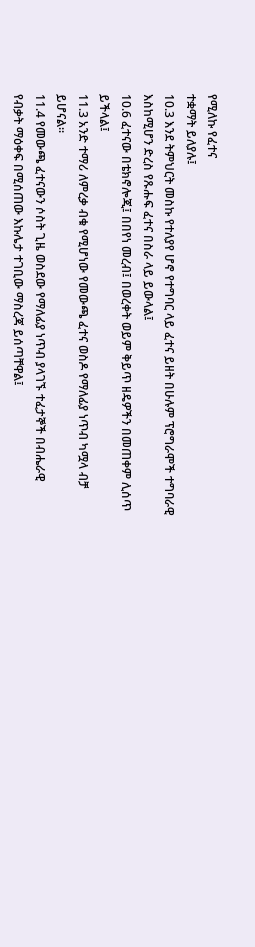የሚለኩ የፈተና
ተቋማት ይለያሉ፤
10.3 እንደ ትምህርት መስኩ የተለያየ ሆኖ የተግባር ላይ ፈተና ይዘት በሁሉም ፕሮግራሞች ተግባራዊ
እስከሚሆን ድረስ የጹሑፍ ፈተና በስራ ላይ ይውላል፤
10.6 ፈተናው በቴክኖሎጂ፤ በበየነ መረብ፤ በወረቀት ወይም ቅይጥ ዘዴዎችን በመጠቀም ሊሰጥ
ይችላል፤
11.3 አንድ ተማሪ ለምረቃ ብቁ የሚሆነው የመውጫ ፈተና ወስዶ የማለፊያ ነጥብ ካሟላ ብቻ
ይሆናል፡፡
11.4 የመውጫ ፈተናውን ሶስት ጊዜ ወስደው የማለፊያ ነጥብ ያላገኙ ተፈታኞች በብሔራዊ
የብቃት ማዕቀፍ በሚሰጠው እኩሌታ ተገቢው ማስረጃ ይሰጣቸዋል፤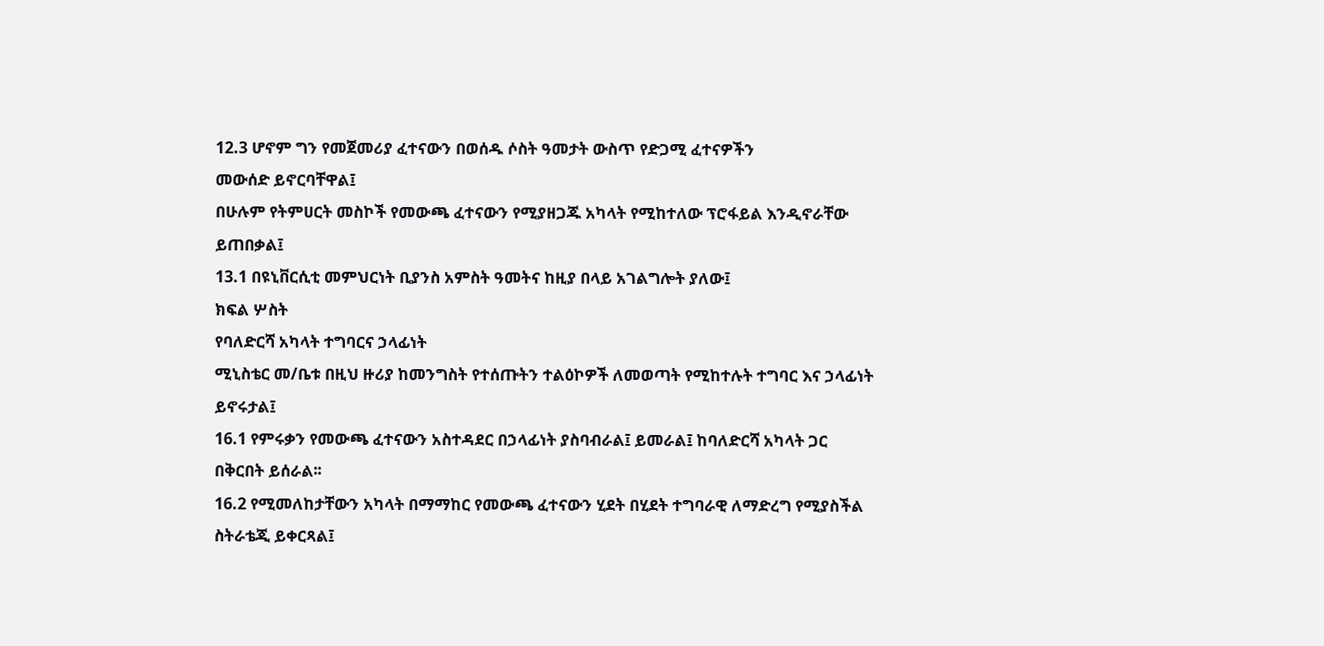12.3 ሆኖም ግን የመጀመሪያ ፈተናውን በወሰዱ ሶስት ዓመታት ውስጥ የድጋሚ ፈተናዎችን
መውሰድ ይኖርባቸዋል፤
በሁሉም የትምሀርት መስኮች የመውጫ ፈተናውን የሚያዘጋጁ አካላት የሚከተለው ፕሮፋይል እንዲኖራቸው
ይጠበቃል፤
13.1 በዩኒቨርሲቲ መምህርነት ቢያንስ አምስት ዓመትና ከዚያ በላይ አገልግሎት ያለው፤
ክፍል ሦስት
የባለድርሻ አካላት ተግባርና ኃላፊነት
ሚኒስቴር መ/ቤቱ በዚህ ዙሪያ ከመንግስት የተሰጡትን ተልዕኮዎች ለመወጣት የሚከተሉት ተግባር እና ኃላፊነት
ይኖሩታል፤
16.1 የምሩቃን የመውጫ ፈተናውን አስተዳደር በኃላፊነት ያስባብራል፤ ይመራል፤ ከባለድርሻ አካላት ጋር
በቅርበት ይሰራል፡፡
16.2 የሚመለከታቸውን አካላት በማማከር የመውጫ ፈተናውን ሂደት በሂደት ተግባራዊ ለማድረግ የሚያስችል
ስትራቴጂ ይቀርጻል፤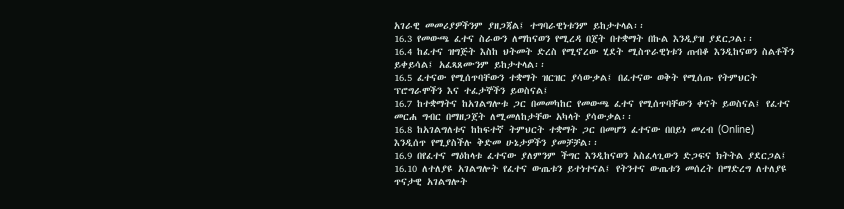አገራዊ መመሪያዎችንም ያዘጋጃል፤ ተግባራዊነቱንም ይከታተላል፡፡
16.3 የመውጫ ፈተና ስራውን ለማከናወን የሚረዳ በጀት በተቋማት በኩል እንዲያዝ ያደርጋል፡፡
16.4 ከፈተና ዝግጅት እስከ ህትመት ድረስ የሚኖረው ሂደት ሚስጥራዊነቱን ጠብቆ እንዲከናወን ስልቶችን
ይቀይሳል፤ አፈጻጸሙንም ይከታተላል፡፡
16.5 ፈተናው የሚሰጥባቸውን ተቋማት ዝርዝር ያሳውቃል፤ በፈተናው ወቅት የሚሰጡ የትምህርት
ፕሮግራሞችን እና ተፈታኞችን ይወስናል፤
16.7 ከተቋማትና ከአገልግሎቱ ጋር በመመካከር የመውጫ ፈተና የሚሰጥባቸውን ቀናት ይወስናል፤ የፈተና
መርሐ ግብር በማዘጋጀት ለሚመለከታቸው አካላት ያሳውቃል፡፡
16.8 ከአገልግለቱና ከከፍተኛ ትምህርት ተቋማት ጋር በመሆን ፈተናው በበይነ መረብ (Online)
እንዲሰጥ የሚያስችሉ ቅድመ ሁኔታዎችን ያመቻቻል፡፡
16.9 በየፈተና ማዕከላቱ ፈተናው ያለምንም ችግር እንዲከናወን አስፈላጊውን ድጋፍና ክትትል ያደርጋል፤
16.10 ለተለያዩ አገልግሎት የፈተና ውጤቱን ይተነተናል፤ የትንተና ውጤቱን መሰረት በማድረግ ለተለያዩ
ጥናታዊ አገልግሎት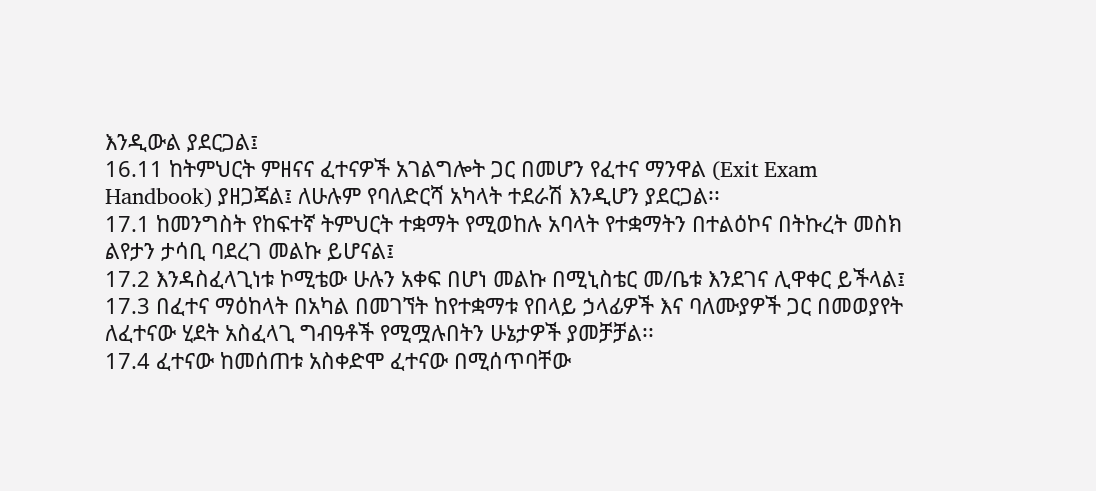እንዲውል ያደርጋል፤
16.11 ከትምህርት ምዘናና ፈተናዎች አገልግሎት ጋር በመሆን የፈተና ማንዋል (Exit Exam
Handbook) ያዘጋጃል፤ ለሁሉም የባለድርሻ አካላት ተደራሽ እንዲሆን ያደርጋል፡፡
17.1 ከመንግስት የከፍተኛ ትምህርት ተቋማት የሚወከሉ አባላት የተቋማትን በተልዕኮና በትኩረት መስክ
ልየታን ታሳቢ ባደረገ መልኩ ይሆናል፤
17.2 እንዳስፈላጊነቱ ኮሚቴው ሁሉን አቀፍ በሆነ መልኩ በሚኒስቴር መ/ቤቱ እንደገና ሊዋቀር ይችላል፤
17.3 በፈተና ማዕከላት በአካል በመገኘት ከየተቋማቱ የበላይ ኃላፊዎች እና ባለሙያዎች ጋር በመወያየት
ለፈተናው ሂደት አስፈላጊ ግብዓቶች የሚሟሉበትን ሁኔታዎች ያመቻቻል፡፡
17.4 ፈተናው ከመሰጠቱ አስቀድሞ ፈተናው በሚሰጥባቸው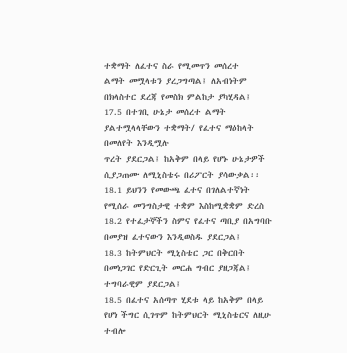ተቋማት ለፈተና ስራ የሚመጥን መሰረተ
ልማት መሟላቱን ያረጋግጣል፤ ለአብነትም በክላስተር ደረጃ የመስክ ምልከታ ያካሂዳል፤
17.5 በተገቢ ሁኔታ መሰረተ ልማት ያልተሟላላቸውን ተቋማት/ የፈተና ማዕከላት በመለየት እንዲሟሉ
ጥረት ያደርጋል፤ ከአቅም በላይ የሆኑ ሁኔታዎች ሲያጋጠሙ ለሚኒስቴሩ በሪፖርት ያሳውቃል፡፡
18.1 ይህንን የመውጫ ፈተና በገለልተኛነት የሚሰራ መንግስታዊ ተቋም እስከሚቋቋም ድረስ
18.2 የተፈታኞችን ስምና የፈተና ጣቢያ በአግባቡ በመያዝ ፈተናውን እንዲወስዱ ያደርጋል፤
18.3 ከትምህርት ሚኒስቴር ጋር በቅርበት በመነጋገር የድርጊት መርሐ ግብር ያዘጋጃል፤ ተግባራዊም ያደርጋል፤
18.5 በፈተና አሰጣጥ ሂደቱ ላይ ከአቅም በላይ የሆነ ችግር ሲገጥም ከትምህርት ሚኒስቴርና ለዚሁ ተብሎ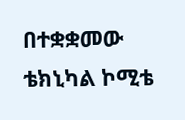በተቋቋመው ቴክኒካል ኮሚቴ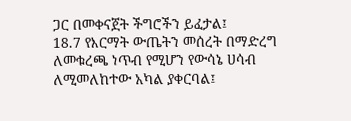ጋር በመቀናጀት ችግሮችን ይፈታል፤
18.7 የእርማት ውጤትን መሰረት በማድረግ ለመቁረጫ ነጥብ የሚሆን የውሳኔ ሀሳብ ለሚመለከተው አካል ያቀርባል፤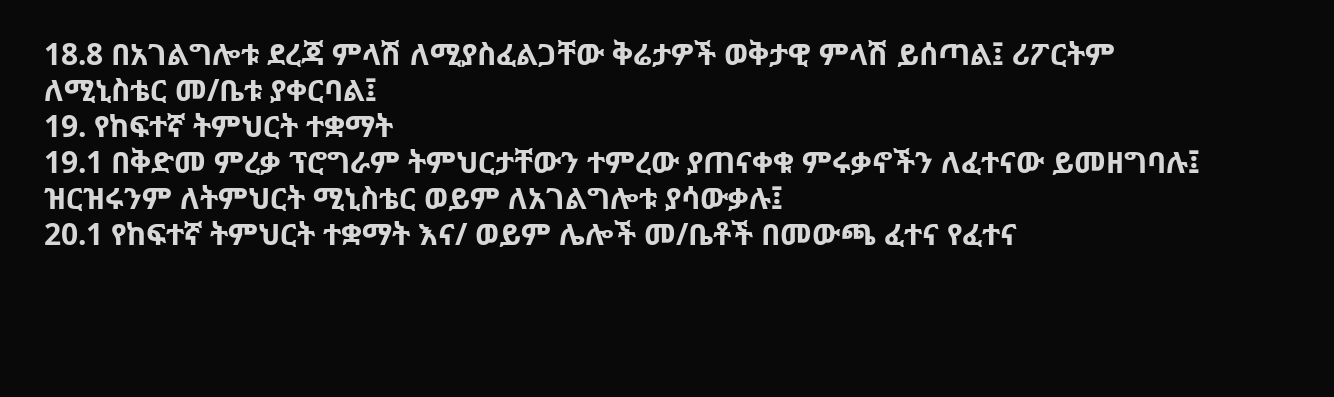18.8 በአገልግሎቱ ደረጃ ምላሽ ለሚያስፈልጋቸው ቅሬታዎች ወቅታዊ ምላሽ ይሰጣል፤ ሪፖርትም
ለሚኒስቴር መ/ቤቱ ያቀርባል፤
19. የከፍተኛ ትምህርት ተቋማት
19.1 በቅድመ ምረቃ ፕሮግራም ትምህርታቸውን ተምረው ያጠናቀቁ ምሩቃኖችን ለፈተናው ይመዘግባሉ፤
ዝርዝሩንም ለትምህርት ሚኒስቴር ወይም ለአገልግሎቱ ያሳውቃሉ፤
20.1 የከፍተኛ ትምህርት ተቋማት እና/ ወይም ሌሎች መ/ቤቶች በመውጫ ፈተና የፈተና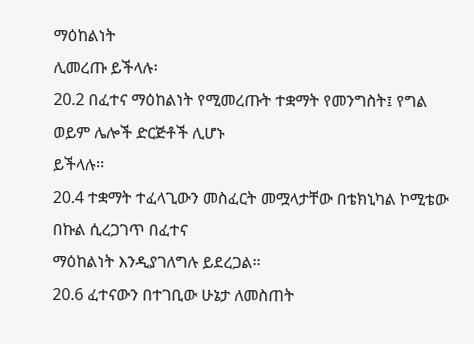ማዕከልነት
ሊመረጡ ይችላሉ፡
20.2 በፈተና ማዕከልነት የሚመረጡት ተቋማት የመንግስት፤ የግል ወይም ሌሎች ድርጅቶች ሊሆኑ
ይችላሉ፡፡
20.4 ተቋማት ተፈላጊውን መስፈርት መሟላታቸው በቴክኒካል ኮሚቴው በኩል ሲረጋገጥ በፈተና
ማዕከልነት እንዲያገለግሉ ይደረጋል፡፡
20.6 ፈተናውን በተገቢው ሁኔታ ለመስጠት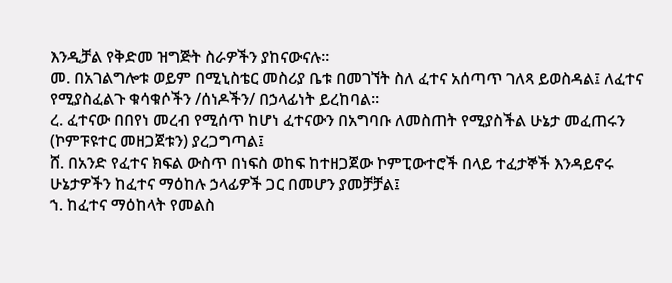እንዲቻል የቅድመ ዝግጅት ስራዎችን ያከናውናሉ፡፡
መ. በአገልግሎቱ ወይም በሚኒስቴር መስሪያ ቤቱ በመገኘት ስለ ፈተና አሰጣጥ ገለጻ ይወስዳል፤ ለፈተና
የሚያስፈልጉ ቁሳቁሶችን /ሰነዶችን/ በኃላፊነት ይረከባል፡፡
ረ. ፈተናው በበየነ መረብ የሚሰጥ ከሆነ ፈተናውን በአግባቡ ለመስጠት የሚያስችል ሁኔታ መፈጠሩን
(ኮምፑዩተር መዘጋጀቱን) ያረጋግጣል፤
ሸ. በአንድ የፈተና ክፍል ውስጥ በነፍስ ወከፍ ከተዘጋጀው ኮምፒውተሮች በላይ ተፈታኞች እንዳይኖሩ
ሁኔታዎችን ከፈተና ማዕከሉ ኃላፊዎች ጋር በመሆን ያመቻቻል፤
ኀ. ከፈተና ማዕከላት የመልስ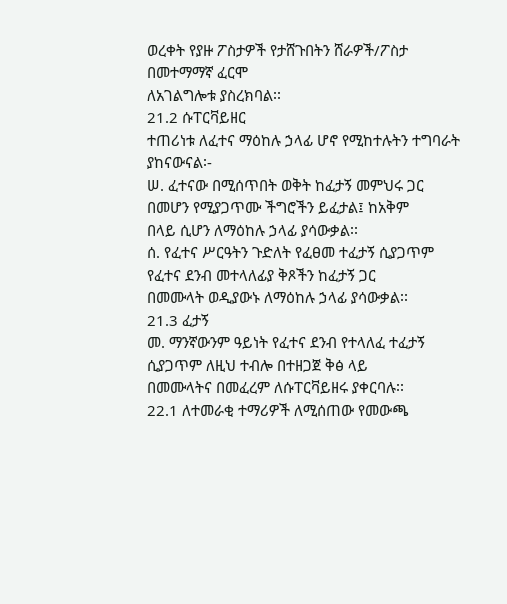ወረቀት የያዙ ፖስታዎች የታሸጉበትን ሸራዎች/ፖስታ በመተማማኛ ፈርሞ
ለአገልግሎቱ ያስረክባል፡፡
21.2 ሱፐርቫይዘር
ተጠሪነቱ ለፈተና ማዕከሉ ኃላፊ ሆኖ የሚከተሉትን ተግባራት ያከናውናል፡-
ሠ. ፈተናው በሚሰጥበት ወቅት ከፈታኝ መምህሩ ጋር በመሆን የሚያጋጥሙ ችግሮችን ይፈታል፤ ከአቅም
በላይ ሲሆን ለማዕከሉ ኃላፊ ያሳውቃል፡፡
ሰ. የፈተና ሥርዓትን ጉድለት የፈፀመ ተፈታኝ ሲያጋጥም የፈተና ደንብ መተላለፊያ ቅጾችን ከፈታኝ ጋር
በመሙላት ወዲያውኑ ለማዕከሉ ኃላፊ ያሳውቃል፡፡
21.3 ፈታኝ
መ. ማንኛውንም ዓይነት የፈተና ደንብ የተላለፈ ተፈታኝ ሲያጋጥም ለዚህ ተብሎ በተዘጋጀ ቅፅ ላይ
በመሙላትና በመፈረም ለሱፐርቫይዘሩ ያቀርባሉ፡፡
22.1 ለተመራቂ ተማሪዎች ለሚሰጠው የመውጫ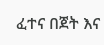ፈተና በጀት እና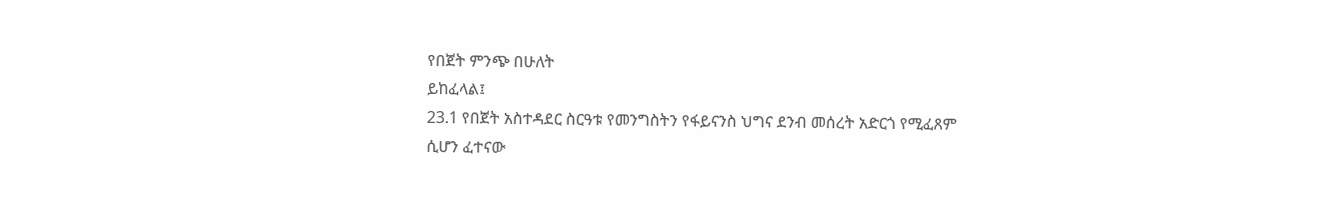የበጀት ምንጭ በሁለት
ይከፈላል፤
23.1 የበጀት አስተዳደር ስርዓቱ የመንግስትን የፋይናንስ ህግና ደንብ መሰረት አድርጎ የሚፈጸም
ሲሆን ፈተናው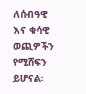ለሰብዓዊ እና ቁሳዊ ወጪዎችን የሚሸፍን ይሆናል፡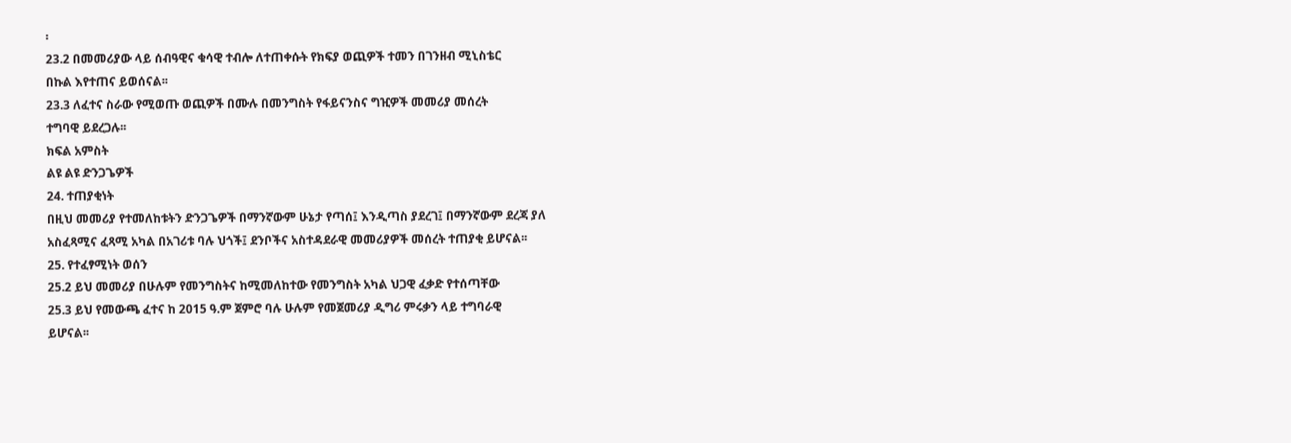፡
23.2 በመመሪያው ላይ ሰብዓዊና ቁሳዊ ተብሎ ለተጠቀሱት የክፍያ ወጪዎች ተመን በገንዘብ ሚኒስቴር
በኩል እየተጠና ይወሰናል፡፡
23.3 ለፈተና ስራው የሚወጡ ወጪዎች በሙሉ በመንግስት የፋይናንስና ግዢዎች መመሪያ መሰረት
ተግባዊ ይደረጋሉ፡፡
ክፍል አምስት
ልዩ ልዩ ድንጋጌዎች
24. ተጠያቂነት
በዚህ መመሪያ የተመለከቱትን ድንጋጌዎች በማንኛውም ሁኔታ የጣሰ፤ እንዲጣስ ያደረገ፤ በማንኛውም ደረጃ ያለ
አስፈጻሚና ፈጻሚ አካል በአገሪቱ ባሉ ህጎች፤ ደንቦችና አስተዳደራዊ መመሪያዎች መሰረት ተጠያቂ ይሆናል፡፡
25. የተፈፃሚነት ወሰን
25.2 ይህ መመሪያ በሁሉም የመንግስትና ከሚመለከተው የመንግስት አካል ህጋዊ ፈቃድ የተሰጣቸው
25.3 ይህ የመውጫ ፈተና ከ 2015 ዓ.ም ጀምሮ ባሉ ሁሉም የመጀመሪያ ዲግሪ ምሩቃን ላይ ተግባራዊ
ይሆናል፡፡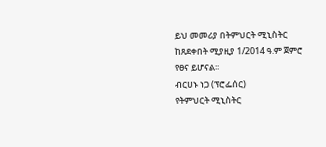ይህ መመሪያ በትምህርት ሚኒስትር ከጸደቀበት ሚያዚያ 1/2014 ዓ.ም ጀምሮ የፀና ይሆናል፡፡
ብርሀኑ ነጋ (ፕሮፌሰር)
የትምህርት ሚኒስትር